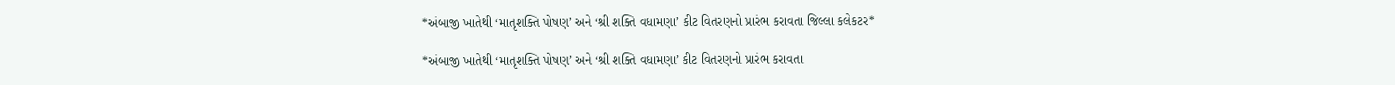*અંબાજી ખાતેથી ‘માતૃશક્તિ પોષણ’ અને ‘શ્રી શક્તિ વધામણા’ કીટ વિતરણનો પ્રારંભ કરાવતા જિલ્લા કલેકટર*

*અંબાજી ખાતેથી ‘માતૃશક્તિ પોષણ’ અને ‘શ્રી શક્તિ વધામણા’ કીટ વિતરણનો પ્રારંભ કરાવતા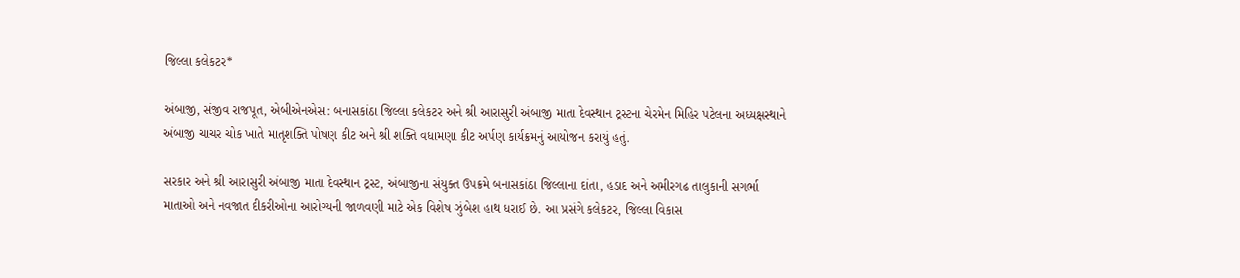જિલ્લા કલેકટર*

અંબાજી, સંજીવ રાજપૂત, એબીએનએસ: બનાસકાંઠા જિલ્લા કલેકટર અને શ્રી આરાસુરી અંબાજી માતા દેવસ્થાન ટ્રસ્ટના ચેરમેન મિહિર પટેલના અધ્યક્ષસ્થાને અંબાજી ચાચર ચોક ખાતે માતૃશક્તિ પોષણ કીટ અને શ્રી શક્તિ વધામણા કીટ અર્પણ કાર્યક્રમનું આયોજન કરાયું હતું.

સરકાર અને શ્રી આરાસુરી અંબાજી માતા દેવસ્થાન ટ્રસ્ટ, અંબાજીના સંયુક્ત ઉપક્રમે બનાસકાંઠા જિલ્લાના દાંતા, હડાદ અને અમીરગઢ તાલુકાની સગર્ભા માતાઓ અને નવજાત દીકરીઓના આરોગ્યની જાળવણી માટે એક વિશેષ ઝુંબેશ હાથ ધરાઈ છે. આ પ્રસંગે કલેકટર, જિલ્લા વિકાસ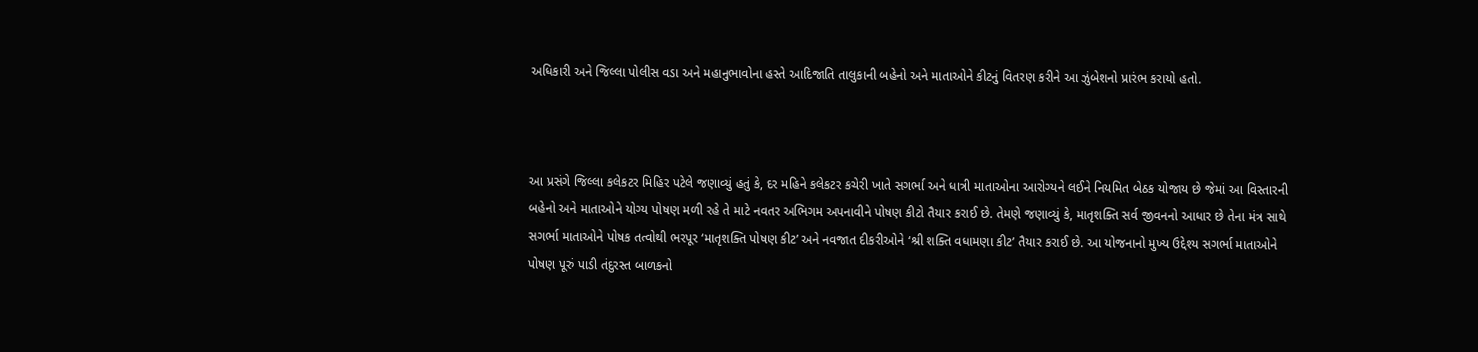અધિકારી અને જિલ્લા પોલીસ વડા અને મહાનુભાવોના હસ્તે આદિજાતિ તાલુકાની બહેનો અને માતાઓને કીટનું વિતરણ કરીને આ ઝુંબેશનો પ્રારંભ કરાયો હતો.



આ પ્રસંગે જિલ્લા કલેકટર મિહિર પટેલે જણાવ્યું હતું કે, દર મહિને કલેકટર કચેરી ખાતે સગર્ભા અને ધાત્રી માતાઓના આરોગ્યને લઈને નિયમિત બેઠક યોજાય છે જેમાં આ વિસ્તારની બહેનો અને માતાઓને યોગ્ય પોષણ મળી રહે તે માટે નવતર અભિગમ અપનાવીને પોષણ કીટો તૈયાર કરાઈ છે. તેમણે જણાવ્યું કે, માતૃશક્તિ સર્વ જીવનનો આધાર છે તેના મંત્ર સાથે સગર્ભા માતાઓને પોષક તત્વોથી ભરપૂર ‘માતૃશક્તિ પોષણ કીટ’ અને નવજાત દીકરીઓને ‘શ્રી શક્તિ વધામણા કીટ’ તૈયાર કરાઈ છે. આ યોજનાનો મુખ્ય ઉદ્દેશ્ય સગર્ભા માતાઓને પોષણ પૂરું પાડી તંદુરસ્ત બાળકનો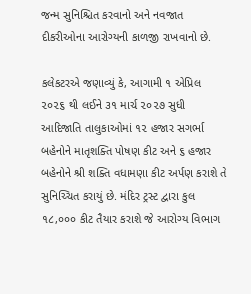જન્મ સુનિશ્ચિત કરવાનો અને નવજાત દીકરીઓના આરોગ્યની કાળજી રાખવાનો છે.

કલેકટરએ જણાવ્યું કે, આગામી ૧ એપ્રિલ ૨૦૨૬ થી લઈને ૩૧ માર્ચ ૨૦૨૭ સુધી આદિજાતિ તાલુકાઓમાં ૧૨ હજાર સગર્ભા બહેનોને માતૃશક્તિ પોષણ કીટ અને ૬ હજાર બહેનોને શ્રી શક્તિ વધામણા કીટ અર્પણ કરાશે તે સુનિચ્ચિત કરાયું છે. મંદિર ટ્રસ્ટ દ્વારા કુલ ૧૮,૦૦૦ કીટ તૈયાર કરાશે જે આરોગ્ય વિભાગ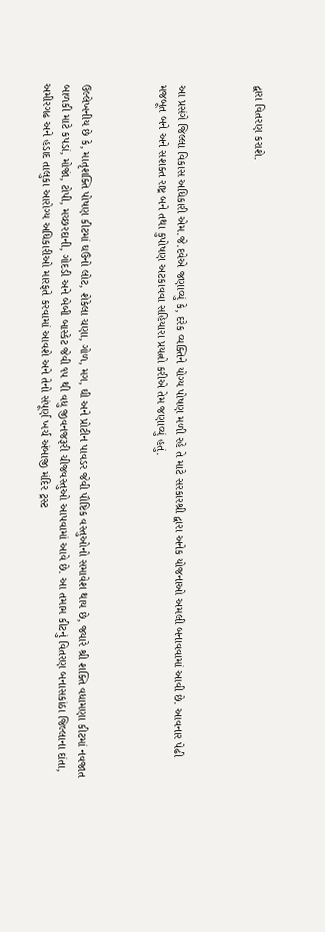દ્વારા વિતરણ કરાશે.



આ પ્રસંગે જિલ્લા વિકાસ અધિકારી એમ.જે.દવેએ જણાવ્યું કે, દરેક વ્યક્તિને યોગ્ય પોષણ મળી રહે તે માટે સરકારશ્રી દ્વારા અનેક યોજનાઓ અમલી બનાવવામાં આવી છે. આવનાર પેઢી મજબૂત બને અને સશક્ત રાષ્ટ્ર બને તથા કુપોષણ અટકાવવા સહિયારા પ્રયત્નો કરીએ તેમ જણાવ્યું હતું.



ઉલ્લેખનીય છે કે, માતૃશક્તિ પોષણ કીટમાં ઘઉંનો લોટ, શેકેલા ચણા, ગોળ, મગ, ઘી અને પ્રોટીન પાવડર જેવી પૌષ્ટિક વસ્તુઓનો સમાવેશ થાય છે, જ્યારે શ્રી શક્તિ વધામણા કીટમાં નવજાત બાળકી માટે કપડાં, મોજાં, ટોપી, મચ્છરદાની, ગોદડી અને બેબી બાસ્કેટ જેવી ૧૫ થી વધુ જીવનજરૂરી ચીજવસ્તુઓ આપવામાં આવે છે. આ તમામ કીટનું વિતરણ બનાસકાંઠા જિલ્લાના દાંતા, અમીરગઢ અને હડાદ તાલુકા આરોગ્ય અધિકારીઓ મારફતે કરવામાં આવશે અને તેનો સંપૂર્ણ ખર્ચ અંબાજી મંદિર ટ્રસ્ટ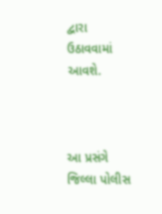દ્વારા ઉઠાવવામાં આવશે.



આ પ્રસંગે જિલ્લા પોલીસ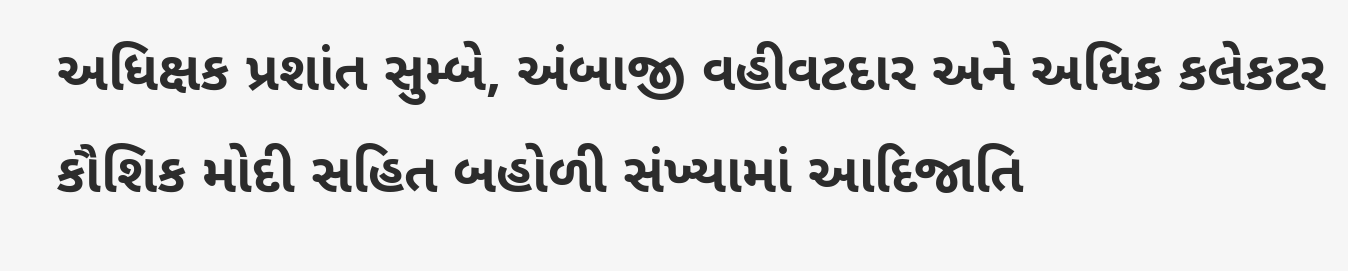અધિક્ષક પ્રશાંત સુમ્બે, અંબાજી વહીવટદાર અને અધિક કલેકટર કૌશિક મોદી સહિત બહોળી સંખ્યામાં આદિજાતિ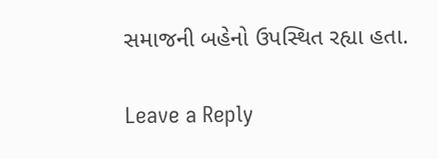સમાજની બહેનો ઉપસ્થિત રહ્યા હતા.

Leave a Reply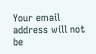Your email address will not be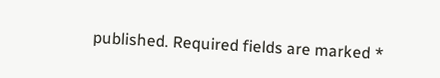published. Required fields are marked *